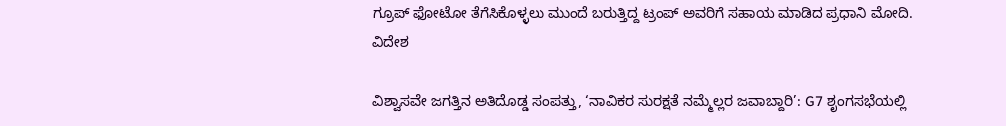ಗ್ರೂಪ್ ಫೋಟೋ ತೆಗೆಸಿಕೊಳ್ಳಲು ಮುಂದೆ ಬರುತ್ತಿದ್ದ ಟ್ರಂಪ್ ಅವರಿಗೆ ಸಹಾಯ ಮಾಡಿದ ಪ್ರಧಾನಿ ಮೋದಿ.
ವಿದೇಶ

ವಿಶ್ವಾಸವೇ ಜಗತ್ತಿನ ಅತಿದೊಡ್ಡ ಸಂಪತ್ತು, ‘ನಾವಿಕರ ಸುರಕ್ಷತೆ ನಮ್ಮೆಲ್ಲರ ಜವಾಬ್ದಾರಿ’: G7 ಶೃಂಗಸಭೆಯಲ್ಲಿ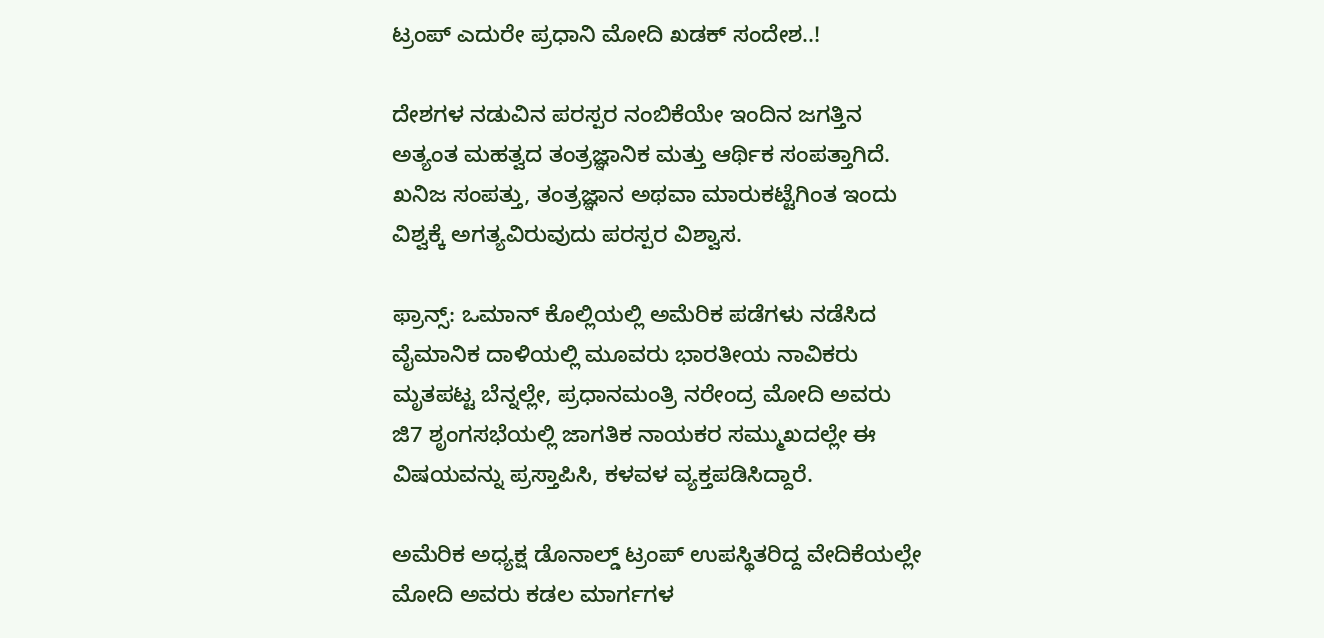ಟ್ರಂಪ್ ಎದುರೇ ಪ್ರಧಾನಿ ಮೋದಿ ಖಡಕ್ ಸಂದೇಶ..!

ದೇಶಗಳ ನಡುವಿನ ಪರಸ್ಪರ ನಂಬಿಕೆಯೇ ಇಂದಿನ ಜಗತ್ತಿನ ಅತ್ಯಂತ ಮಹತ್ವದ ತಂತ್ರಜ್ಞಾನಿಕ ಮತ್ತು ಆರ್ಥಿಕ ಸಂಪತ್ತಾಗಿದೆ. ಖನಿಜ ಸಂಪತ್ತು, ತಂತ್ರಜ್ಞಾನ ಅಥವಾ ಮಾರುಕಟ್ಟೆಗಿಂತ ಇಂದು ವಿಶ್ವಕ್ಕೆ ಅಗತ್ಯವಿರುವುದು ಪರಸ್ಪರ ವಿಶ್ವಾಸ.

ಫ್ರಾನ್ಸ್: ಒಮಾನ್ ಕೊಲ್ಲಿಯಲ್ಲಿ ಅಮೆರಿಕ ಪಡೆಗಳು ನಡೆಸಿದ ವೈಮಾನಿಕ ದಾಳಿಯಲ್ಲಿ ಮೂವರು ಭಾರತೀಯ ನಾವಿಕರು ಮೃತಪಟ್ಟ ಬೆನ್ನಲ್ಲೇ, ಪ್ರಧಾನಮಂತ್ರಿ ನರೇಂದ್ರ ಮೋದಿ ಅವರು ಜಿ7 ಶೃಂಗಸಭೆಯಲ್ಲಿ ಜಾಗತಿಕ ನಾಯಕರ ಸಮ್ಮುಖದಲ್ಲೇ ಈ ವಿಷಯವನ್ನು ಪ್ರಸ್ತಾಪಿಸಿ, ಕಳವಳ ವ್ಯಕ್ತಪಡಿಸಿದ್ದಾರೆ.

ಅಮೆರಿಕ ಅಧ್ಯಕ್ಷ ಡೊನಾಲ್ಡ್ ಟ್ರಂಪ್ ಉಪಸ್ಥಿತರಿದ್ದ ವೇದಿಕೆಯಲ್ಲೇ ಮೋದಿ ಅವರು ಕಡಲ ಮಾರ್ಗಗಳ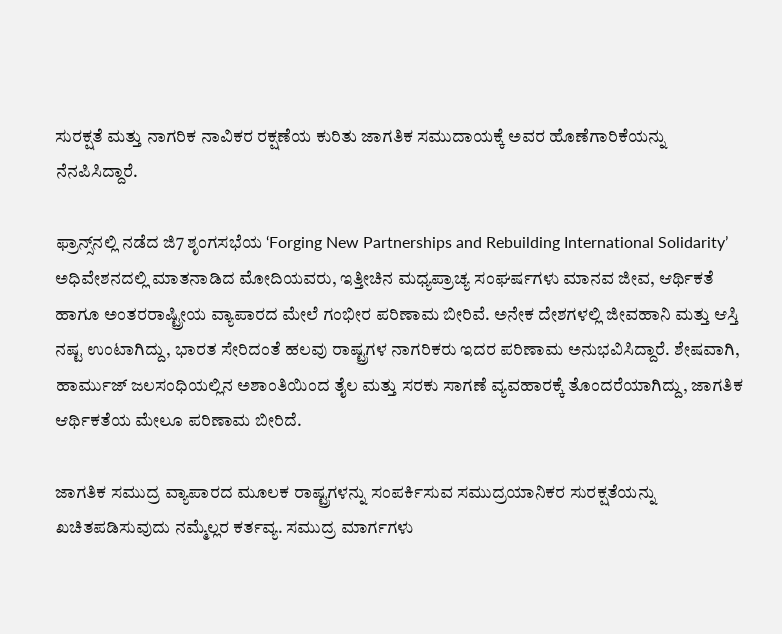ಸುರಕ್ಷತೆ ಮತ್ತು ನಾಗರಿಕ ನಾವಿಕರ ರಕ್ಷಣೆಯ ಕುರಿತು ಜಾಗತಿಕ ಸಮುದಾಯಕ್ಕೆ ಅವರ ಹೊಣೆಗಾರಿಕೆಯನ್ನು ನೆನಪಿಸಿದ್ದಾರೆ.

ಫ್ರಾನ್ಸ್‌ನಲ್ಲಿ ನಡೆದ ಜಿ7 ಶೃಂಗಸಭೆಯ ‘Forging New Partnerships and Rebuilding International Solidarity’ ಅಧಿವೇಶನದಲ್ಲಿ ಮಾತನಾಡಿದ ಮೋದಿಯವರು, ಇತ್ತೀಚಿನ ಮಧ್ಯಪ್ರಾಚ್ಯ ಸಂಘರ್ಷಗಳು ಮಾನವ ಜೀವ, ಆರ್ಥಿಕತೆ ಹಾಗೂ ಅಂತರರಾಷ್ಟ್ರೀಯ ವ್ಯಾಪಾರದ ಮೇಲೆ ಗಂಭೀರ ಪರಿಣಾಮ ಬೀರಿವೆ. ಅನೇಕ ದೇಶಗಳಲ್ಲಿ ಜೀವಹಾನಿ ಮತ್ತು ಆಸ್ತಿ ನಷ್ಟ ಉಂಟಾಗಿದ್ದು, ಭಾರತ ಸೇರಿದಂತೆ ಹಲವು ರಾಷ್ಟ್ರಗಳ ನಾಗರಿಕರು ಇದರ ಪರಿಣಾಮ ಅನುಭವಿಸಿದ್ದಾರೆ. ಶೇಷವಾಗಿ, ಹಾರ್ಮುಜ್ ಜಲಸಂಧಿಯಲ್ಲಿನ ಅಶಾಂತಿಯಿಂದ ತೈಲ ಮತ್ತು ಸರಕು ಸಾಗಣೆ ವ್ಯವಹಾರಕ್ಕೆ ತೊಂದರೆಯಾಗಿದ್ದು, ಜಾಗತಿಕ ಆರ್ಥಿಕತೆಯ ಮೇಲೂ ಪರಿಣಾಮ ಬೀರಿದೆ.

ಜಾಗತಿಕ ಸಮುದ್ರ ವ್ಯಾಪಾರದ ಮೂಲಕ ರಾಷ್ಟ್ರಗಳನ್ನು ಸಂಪರ್ಕಿಸುವ ಸಮುದ್ರಯಾನಿಕರ ಸುರಕ್ಷತೆಯನ್ನು ಖಚಿತಪಡಿಸುವುದು ನಮ್ಮೆಲ್ಲರ ಕರ್ತವ್ಯ. ಸಮುದ್ರ ಮಾರ್ಗಗಳು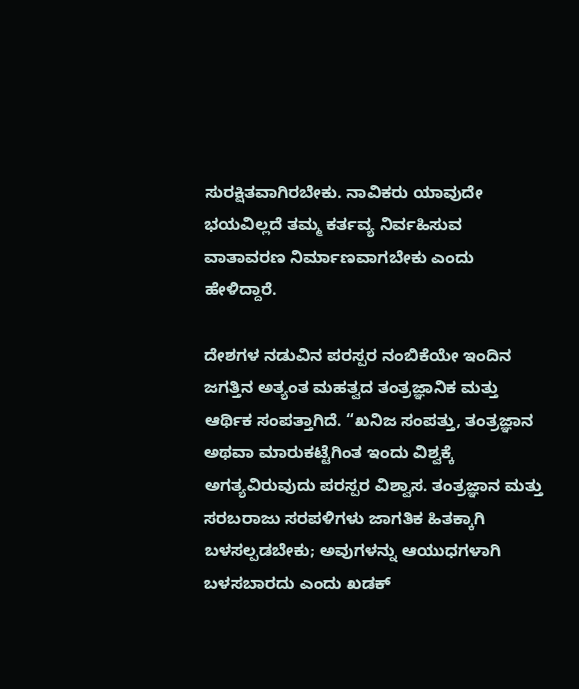ಸುರಕ್ಷಿತವಾಗಿರಬೇಕು. ನಾವಿಕರು ಯಾವುದೇ ಭಯವಿಲ್ಲದೆ ತಮ್ಮ ಕರ್ತವ್ಯ ನಿರ್ವಹಿಸುವ ವಾತಾವರಣ ನಿರ್ಮಾಣವಾಗಬೇಕು ಎಂದು ಹೇಳಿದ್ದಾರೆ.

ದೇಶಗಳ ನಡುವಿನ ಪರಸ್ಪರ ನಂಬಿಕೆಯೇ ಇಂದಿನ ಜಗತ್ತಿನ ಅತ್ಯಂತ ಮಹತ್ವದ ತಂತ್ರಜ್ಞಾನಿಕ ಮತ್ತು ಆರ್ಥಿಕ ಸಂಪತ್ತಾಗಿದೆ. “ಖನಿಜ ಸಂಪತ್ತು, ತಂತ್ರಜ್ಞಾನ ಅಥವಾ ಮಾರುಕಟ್ಟೆಗಿಂತ ಇಂದು ವಿಶ್ವಕ್ಕೆ ಅಗತ್ಯವಿರುವುದು ಪರಸ್ಪರ ವಿಶ್ವಾಸ. ತಂತ್ರಜ್ಞಾನ ಮತ್ತು ಸರಬರಾಜು ಸರಪಳಿಗಳು ಜಾಗತಿಕ ಹಿತಕ್ಕಾಗಿ ಬಳಸಲ್ಪಡಬೇಕು; ಅವುಗಳನ್ನು ಆಯುಧಗಳಾಗಿ ಬಳಸಬಾರದು ಎಂದು ಖಡಕ್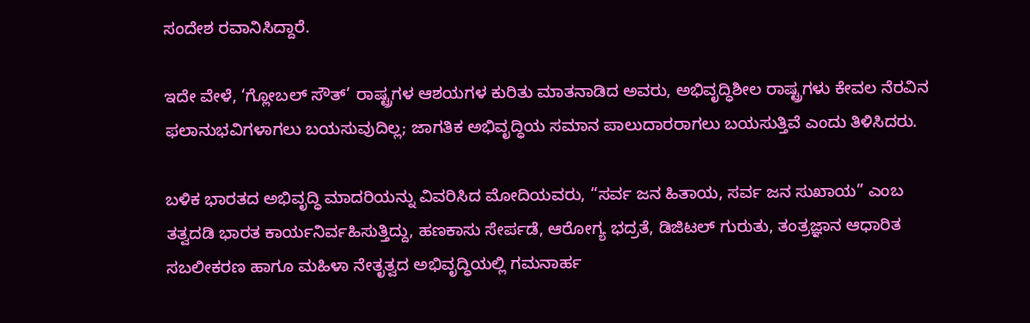ಸಂದೇಶ ರವಾನಿಸಿದ್ದಾರೆ.

ಇದೇ ವೇಳೆ, ‘ಗ್ಲೋಬಲ್ ಸೌತ್’ ರಾಷ್ಟ್ರಗಳ ಆಶಯಗಳ ಕುರಿತು ಮಾತನಾಡಿದ ಅವರು, ಅಭಿವೃದ್ಧಿಶೀಲ ರಾಷ್ಟ್ರಗಳು ಕೇವಲ ನೆರವಿನ ಫಲಾನುಭವಿಗಳಾಗಲು ಬಯಸುವುದಿಲ್ಲ; ಜಾಗತಿಕ ಅಭಿವೃದ್ಧಿಯ ಸಮಾನ ಪಾಲುದಾರರಾಗಲು ಬಯಸುತ್ತಿವೆ ಎಂದು ತಿಳಿಸಿದರು.

ಬಳಿಕ ಭಾರತದ ಅಭಿವೃದ್ಧಿ ಮಾದರಿಯನ್ನು ವಿವರಿಸಿದ ಮೋದಿಯವರು, “ಸರ್ವ ಜನ ಹಿತಾಯ, ಸರ್ವ ಜನ ಸುಖಾಯ” ಎಂಬ ತತ್ವದಡಿ ಭಾರತ ಕಾರ್ಯನಿರ್ವಹಿಸುತ್ತಿದ್ದು, ಹಣಕಾಸು ಸೇರ್ಪಡೆ, ಆರೋಗ್ಯ ಭದ್ರತೆ, ಡಿಜಿಟಲ್ ಗುರುತು, ತಂತ್ರಜ್ಞಾನ ಆಧಾರಿತ ಸಬಲೀಕರಣ ಹಾಗೂ ಮಹಿಳಾ ನೇತೃತ್ವದ ಅಭಿವೃದ್ಧಿಯಲ್ಲಿ ಗಮನಾರ್ಹ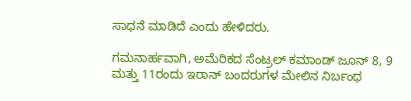ಸಾಧನೆ ಮಾಡಿದೆ ಎಂದು ಹೇಳಿದರು.

ಗಮನಾರ್ಹವಾಗಿ, ಅಮೆರಿಕದ ಸೆಂಟ್ರಲ್ ಕಮಾಂಡ್ ಜೂನ್ 8, 9 ಮತ್ತು 11ರಂದು ಇರಾನ್ ಬಂದರುಗಳ ಮೇಲಿನ ನಿರ್ಬಂಧ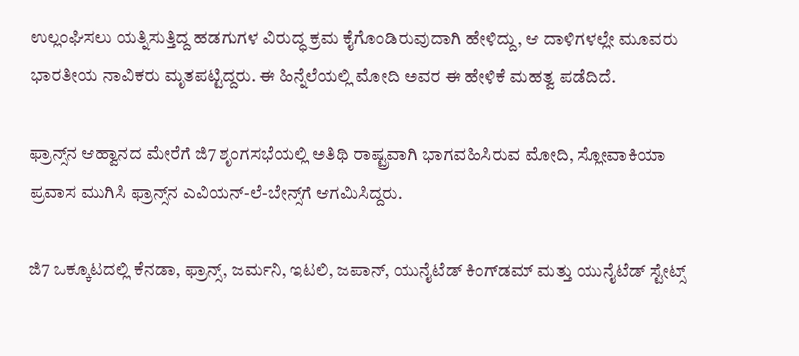ಉಲ್ಲಂಘಿಸಲು ಯತ್ನಿಸುತ್ತಿದ್ದ ಹಡಗುಗಳ ವಿರುದ್ಧ ಕ್ರಮ ಕೈಗೊಂಡಿರುವುದಾಗಿ ಹೇಳಿದ್ದು, ಆ ದಾಳಿಗಳಲ್ಲೇ ಮೂವರು ಭಾರತೀಯ ನಾವಿಕರು ಮೃತಪಟ್ಟಿದ್ದರು. ಈ ಹಿನ್ನೆಲೆಯಲ್ಲಿ ಮೋದಿ ಅವರ ಈ ಹೇಳಿಕೆ ಮಹತ್ವ ಪಡೆದಿದೆ.

ಫ್ರಾನ್ಸ್‌ನ ಆಹ್ವಾನದ ಮೇರೆಗೆ ಜಿ7 ಶೃಂಗಸಭೆಯಲ್ಲಿ ಅತಿಥಿ ರಾಷ್ಟ್ರವಾಗಿ ಭಾಗವಹಿಸಿರುವ ಮೋದಿ, ಸ್ಲೋವಾಕಿಯಾ ಪ್ರವಾಸ ಮುಗಿಸಿ ಫ್ರಾನ್ಸ್‌ನ ಎವಿಯನ್-ಲೆ-ಬೇನ್ಸ್‌ಗೆ ಆಗಮಿಸಿದ್ದರು.

ಜಿ7 ಒಕ್ಕೂಟದಲ್ಲಿ ಕೆನಡಾ, ಫ್ರಾನ್ಸ್, ಜರ್ಮನಿ, ಇಟಲಿ, ಜಪಾನ್, ಯುನೈಟೆಡ್ ಕಿಂಗ್‌ಡಮ್ ಮತ್ತು ಯುನೈಟೆಡ್ ಸ್ಟೇಟ್ಸ್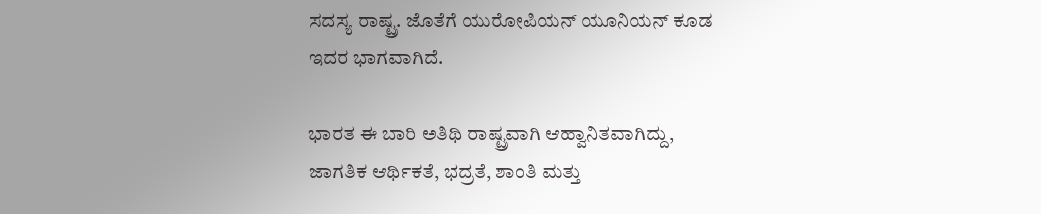ಸದಸ್ಯ ರಾಷ್ಟ್ರ. ಜೊತೆಗೆ ಯುರೋಪಿಯನ್ ಯೂನಿಯನ್ ಕೂಡ ಇದರ ಭಾಗವಾಗಿದೆ.

ಭಾರತ ಈ ಬಾರಿ ಅತಿಥಿ ರಾಷ್ಟ್ರವಾಗಿ ಆಹ್ವಾನಿತವಾಗಿದ್ದು, ಜಾಗತಿಕ ಆರ್ಥಿಕತೆ, ಭದ್ರತೆ, ಶಾಂತಿ ಮತ್ತು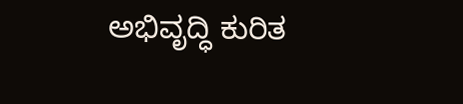ಅಭಿವೃದ್ಧಿ ಕುರಿತ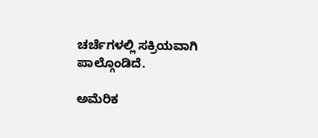ಚರ್ಚೆಗಳಲ್ಲಿ ಸಕ್ರಿಯವಾಗಿ ಪಾಲ್ಗೊಂಡಿದೆ.

ಅಮೆರಿಕ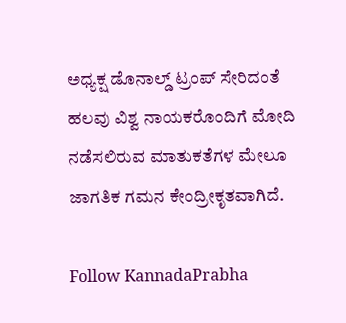ಅಧ್ಯಕ್ಷ ಡೊನಾಲ್ಡ್ ಟ್ರಂಪ್ ಸೇರಿದಂತೆ ಹಲವು ವಿಶ್ವ ನಾಯಕರೊಂದಿಗೆ ಮೋದಿ ನಡೆಸಲಿರುವ ಮಾತುಕತೆಗಳ ಮೇಲೂ ಜಾಗತಿಕ ಗಮನ ಕೇಂದ್ರೀಕೃತವಾಗಿದೆ.

Follow KannadaPrabha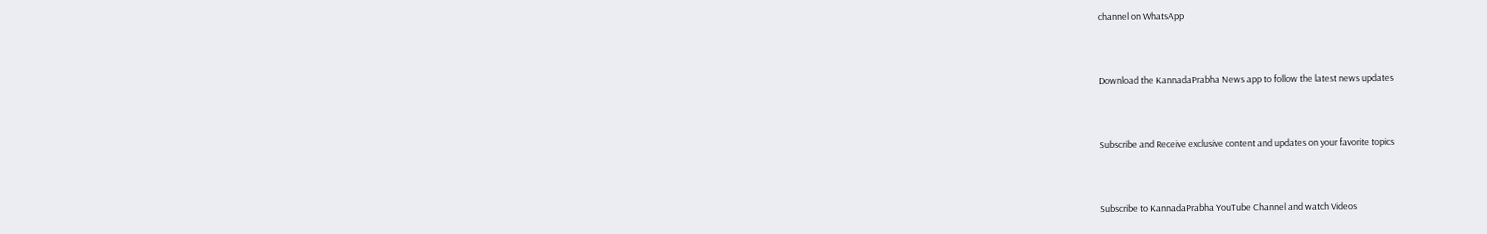channel on WhatsApp



Download the KannadaPrabha News app to follow the latest news updates



Subscribe and Receive exclusive content and updates on your favorite topics



Subscribe to KannadaPrabha YouTube Channel and watch Videos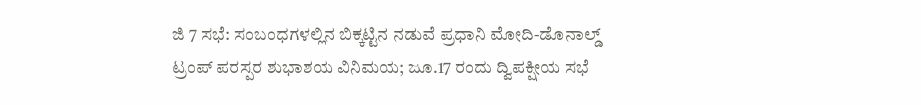ಜಿ 7 ಸಭೆ: ಸಂಬಂಧಗಳಲ್ಲಿನ ಬಿಕ್ಕಟ್ಟಿನ ನಡುವೆ ಪ್ರಧಾನಿ ಮೋದಿ-ಡೊನಾಲ್ಡ್ ಟ್ರಂಪ್ ಪರಸ್ಪರ ಶುಭಾಶಯ ವಿನಿಮಯ; ಜೂ.17 ರಂದು ದ್ವಿಪಕ್ಷೀಯ ಸಭೆ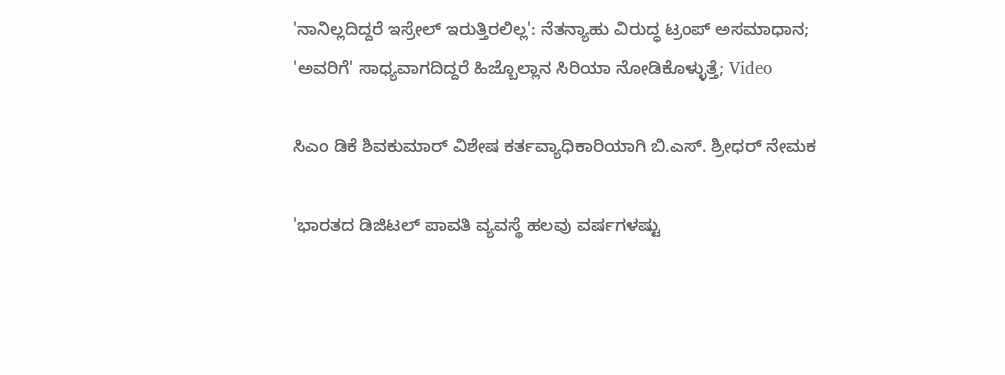'ನಾನಿಲ್ಲದಿದ್ದರೆ ಇಸ್ರೇಲ್ ಇರುತ್ತಿರಲಿಲ್ಲ': ನೆತನ್ಯಾಹು ವಿರುದ್ಧ ಟ್ರಂಪ್ ಅಸಮಾಧಾನ; 'ಅವರಿಗೆ' ಸಾಧ್ಯವಾಗದಿದ್ದರೆ ಹಿಜ್ಬೊಲ್ಲಾನ ಸಿರಿಯಾ ನೋಡಿಕೊಳ್ಳುತ್ತೆ; Video

ಸಿಎಂ ಡಿಕೆ ಶಿವಕುಮಾರ್ ವಿಶೇಷ ಕರ್ತವ್ಯಾಧಿಕಾರಿಯಾಗಿ ಬಿ.ಎಸ್. ಶ್ರೀಧರ್ ನೇಮಕ

'ಭಾರತದ ಡಿಜಿಟಲ್ ಪಾವತಿ ವ್ಯವಸ್ಥೆ ಹಲವು ವರ್ಷಗಳಷ್ಟು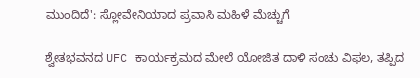ಮುಂದಿದೆ': ಸ್ಲೋವೇನಿಯಾದ ಪ್ರವಾಸಿ ಮಹಿಳೆ ಮೆಚ್ಚುಗೆ

ಶ್ವೇತಭವನದ UFC ಕಾರ್ಯಕ್ರಮದ ಮೇಲೆ ಯೋಜಿತ ದಾಳಿ ಸಂಚು ವಿಫಲ, ತಪ್ಪಿದ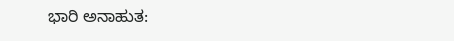ಭಾರಿ ಅನಾಹುತ: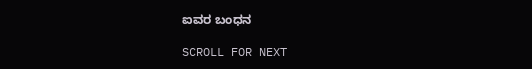ಐವರ ಬಂಧನ

SCROLL FOR NEXT